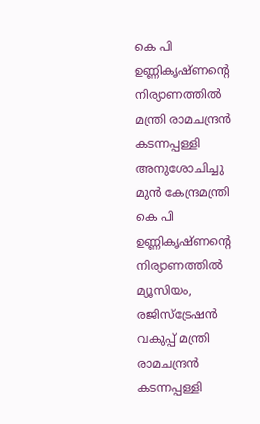കെ പി ഉണ്ണികൃഷ്ണന്റെ നിര്യാണത്തിൽ മന്ത്രി രാമചന്ദ്രൻ കടന്നപ്പള്ളി അനുശോചിച്ചു
മുൻ കേന്ദ്രമന്ത്രി കെ പി ഉണ്ണികൃഷ്ണന്റെ നിര്യാണത്തിൽ മ്യൂസിയം, രജിസ്ട്രേഷൻ വകുപ്പ് മന്ത്രി രാമചന്ദ്രൻ കടന്നപ്പള്ളി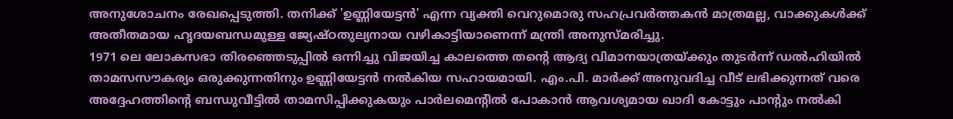അനുശോചനം രേഖപ്പെടുത്തി. തനിക്ക് 'ഉണ്ണിയേട്ടൻ' എന്ന വ്യക്തി വെറുമൊരു സഹപ്രവർത്തകൻ മാത്രമല്ല, വാക്കുകൾക്ക് അതീതമായ ഹൃദയബന്ധമുള്ള ജ്യേഷ്ഠതുല്യനായ വഴികാട്ടിയാണെന്ന് മന്ത്രി അനുസ്മരിച്ചു.
1971 ലെ ലോകസഭാ തിരഞ്ഞെടുപ്പിൽ ഒന്നിച്ചു വിജയിച്ച കാലത്തെ തന്റെ ആദ്യ വിമാനയാത്രയ്ക്കും തുടർന്ന് ഡൽഹിയിൽ താമസസൗകര്യം ഒരുക്കുന്നതിനും ഉണ്ണിയേട്ടൻ നൽകിയ സഹായമായി. എം.പി. മാർക്ക് അനുവദിച്ച വീട് ലഭിക്കുന്നത് വരെ അദ്ദേഹത്തിന്റെ ബന്ധുവീട്ടിൽ താമസിപ്പിക്കുകയും പാർലമെന്റിൽ പോകാൻ ആവശ്യമായ ഖാദി കോട്ടും പാന്റും നൽകി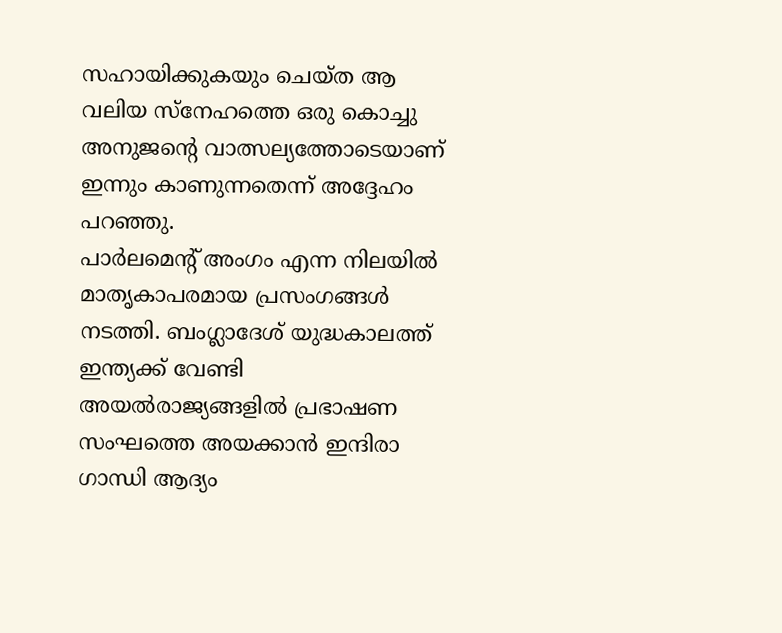സഹായിക്കുകയും ചെയ്ത ആ വലിയ സ്നേഹത്തെ ഒരു കൊച്ചു അനുജന്റെ വാത്സല്യത്തോടെയാണ് ഇന്നും കാണുന്നതെന്ന് അദ്ദേഹം പറഞ്ഞു.
പാർലമെന്റ് അംഗം എന്ന നിലയിൽ മാതൃകാപരമായ പ്രസംഗങ്ങൾ നടത്തി. ബംഗ്ലാദേശ് യുദ്ധകാലത്ത് ഇന്ത്യക്ക് വേണ്ടി അയൽരാജ്യങ്ങളിൽ പ്രഭാഷണ സംഘത്തെ അയക്കാൻ ഇന്ദിരാ ഗാന്ധി ആദ്യം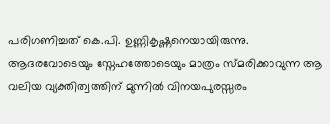പരിഗണിച്ചത് കെ.പി. ഉണ്ണികൃഷ്ണനെയായിരുന്നു. ആദരവോടെയും സ്നേഹത്തോടെയും മാത്രം സ്മരിക്കാവുന്ന ആ വലിയ വ്യക്തിത്വത്തിന് മുന്നിൽ വിനയപുരസ്സരം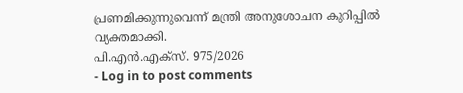പ്രണമിക്കുന്നുവെന്ന് മന്ത്രി അനുശോചന കുറിപ്പിൽ വ്യക്തമാക്കി.
പി.എൻ.എക്സ്. 975/2026
- Log in to post comments